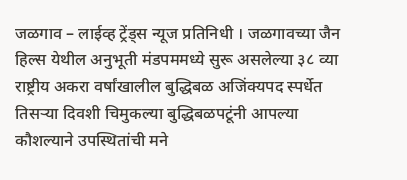जळगाव – लाईव्ह ट्रेंड्स न्यूज प्रतिनिधी । जळगावच्या जैन हिल्स येथील अनुभूती मंडपममध्ये सुरू असलेल्या ३८ व्या राष्ट्रीय अकरा वर्षांखालील बुद्धिबळ अजिंक्यपद स्पर्धेत तिसऱ्या दिवशी चिमुकल्या बुद्धिबळपटूंनी आपल्या कौशल्याने उपस्थितांची मने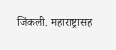जिंकली. महाराष्ट्रासह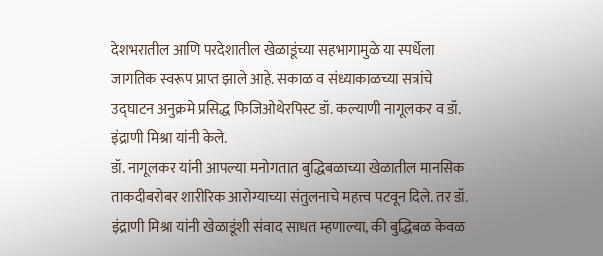देशभरातील आणि परदेशातील खेळाडूंच्या सहभागामुळे या स्पर्धेला जागतिक स्वरूप प्राप्त झाले आहे. सकाळ व संध्याकाळच्या सत्रांचे उद्घाटन अनुक्रमे प्रसिद्ध फिजिओथेरपिस्ट डॉ. कल्याणी नागूलकर व डॉ. इंद्राणी मिश्रा यांनी केले.
डॉ. नागूलकर यांनी आपल्या मनोगतात बुद्धिबळाच्या खेळातील मानसिक ताकदीबरोबर शारीरिक आरोग्याच्या संतुलनाचे महत्त्व पटवून दिले. तर डॉ. इंद्राणी मिश्रा यांनी खेळाडूंशी संवाद साधत म्हणाल्या, की बुद्धिबळ केवळ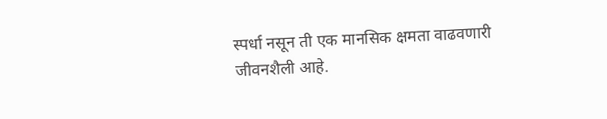स्पर्धा नसून ती एक मानसिक क्षमता वाढवणारी जीवनशैली आहे.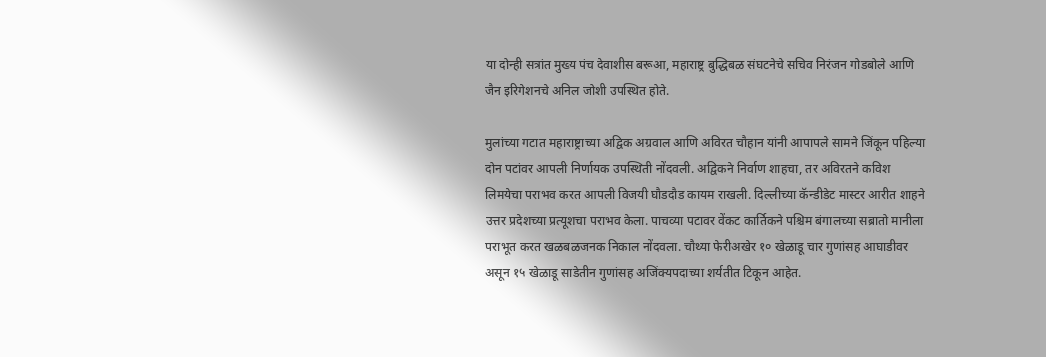या दोन्ही सत्रांत मुख्य पंच देवाशीस बरूआ, महाराष्ट्र बुद्धिबळ संघटनेचे सचिव निरंजन गोडबोले आणि जैन इरिगेशनचे अनिल जोशी उपस्थित होते.

मुलांच्या गटात महाराष्ट्राच्या अद्विक अग्रवाल आणि अविरत चौहान यांनी आपापले सामने जिंकून पहिल्या दोन पटांवर आपली निर्णायक उपस्थिती नोंदवली. अद्विकने निर्वाण शाहचा, तर अविरतने कविश लिमयेचा पराभव करत आपली विजयी घौडदौड कायम राखली. दिल्लीच्या कॅन्डीडेट मास्टर आरीत शाहने उत्तर प्रदेशच्या प्रत्यूशचा पराभव केला. पाचव्या पटावर वेंकट कार्तिकने पश्चिम बंगालच्या सब्रातो मानीला पराभूत करत खळबळजनक निकाल नोंदवला. चौथ्या फेरीअखेर १० खेळाडू चार गुणांसह आघाडीवर असून १५ खेळाडू साडेतीन गुणांसह अजिंक्यपदाच्या शर्यतीत टिकून आहेत.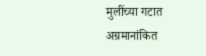मुलींच्या गटात अग्रमानांकित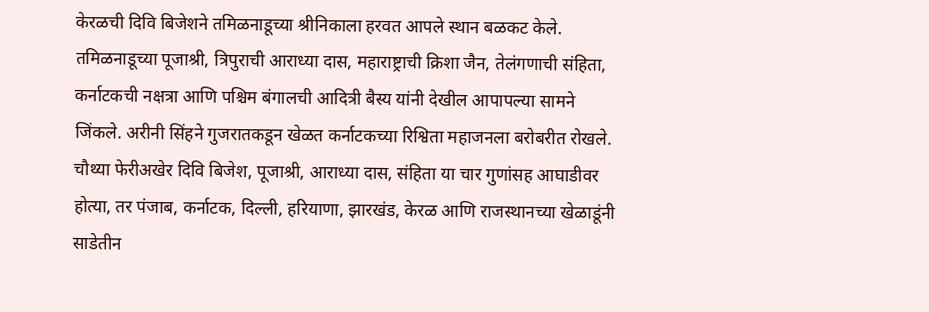केरळची दिवि बिजेशने तमिळनाडूच्या श्रीनिकाला हरवत आपले स्थान बळकट केले. तमिळनाडूच्या पूजाश्री, त्रिपुराची आराध्या दास, महाराष्ट्राची क्रिशा जैन, तेलंगणाची संहिता, कर्नाटकची नक्षत्रा आणि पश्चिम बंगालची आदित्री बैस्य यांनी देखील आपापल्या सामने जिंकले. अरीनी सिंहने गुजरातकडून खेळत कर्नाटकच्या रिश्विता महाजनला बरोबरीत रोखले. चौथ्या फेरीअखेर दिवि बिजेश, पूजाश्री, आराध्या दास, संहिता या चार गुणांसह आघाडीवर होत्या, तर पंजाब, कर्नाटक, दिल्ली, हरियाणा, झारखंड, केरळ आणि राजस्थानच्या खेळाडूंनी साडेतीन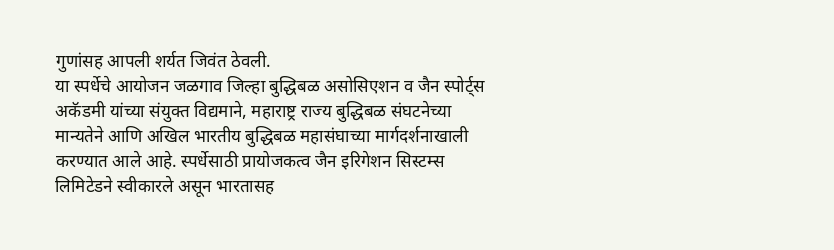गुणांसह आपली शर्यत जिवंत ठेवली.
या स्पर्धेचे आयोजन जळगाव जिल्हा बुद्धिबळ असोसिएशन व जैन स्पोर्ट्स अकॅडमी यांच्या संयुक्त विद्यमाने, महाराष्ट्र राज्य बुद्धिबळ संघटनेच्या मान्यतेने आणि अखिल भारतीय बुद्धिबळ महासंघाच्या मार्गदर्शनाखाली करण्यात आले आहे. स्पर्धेसाठी प्रायोजकत्व जैन इरिगेशन सिस्टम्स लिमिटेडने स्वीकारले असून भारतासह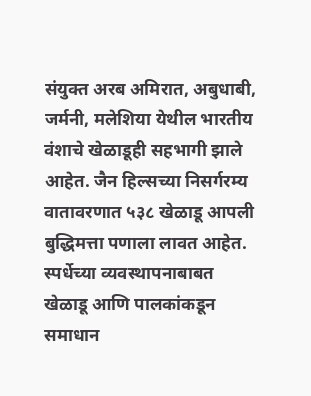संयुक्त अरब अमिरात, अबुधाबी, जर्मनी, मलेशिया येथील भारतीय वंशाचे खेळाडूही सहभागी झाले आहेत. जैन हिल्सच्या निसर्गरम्य वातावरणात ५३८ खेळाडू आपली बुद्धिमत्ता पणाला लावत आहेत. स्पर्धेच्या व्यवस्थापनाबाबत खेळाडू आणि पालकांकडून समाधान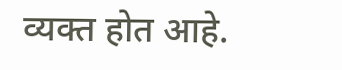व्यक्त होत आहे.